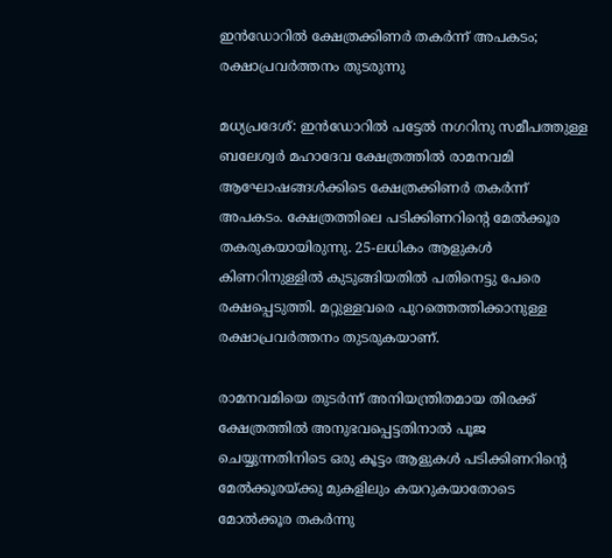ഇന്‍ഡോറില്‍ ക്ഷേത്രക്കിണര്‍ തകര്‍ന്ന് അപകടം; രക്ഷാപ്രവര്‍ത്തനം തുടരുന്നു

മധ്യപ്രദേശ്: ഇന്‍ഡോറില്‍ പട്ടേല്‍ നഗറിനു സമീപത്തുള്ള ബലേശ്വര്‍ മഹാദേവ ക്ഷേത്രത്തില്‍ രാമനവമി ആഘോഷങ്ങള്‍ക്കിടെ ക്ഷേത്രക്കിണര്‍ തകര്‍ന്ന് അപകടം. ക്ഷേത്രത്തിലെ പടിക്കിണറിന്റെ മേല്‍ക്കൂര തകരുകയായിരുന്നു. 25-ലധികം ആളുകള്‍ കിണറിനുള്ളില്‍ കുടുങ്ങിയതില്‍ പതിനെട്ടു പേരെ രക്ഷപ്പെടുത്തി. മറ്റുള്ളവരെ പുറത്തെത്തിക്കാനുള്ള രക്ഷാപ്രവര്‍ത്തനം തുടരുകയാണ്.

രാമനവമിയെ തുടര്‍ന്ന് അനിയന്ത്രിതമായ തിരക്ക് ക്ഷേത്രത്തില്‍ അനുഭവപ്പെട്ടതിനാല്‍ പൂജ ചെയ്യുന്നതിനിടെ ഒരു കൂട്ടം ആളുകള്‍ പടിക്കിണറിന്റെ മേല്‍ക്കൂരയ്ക്കു മുകളിലും കയറുകയാതോടെ മോല്‍ക്കൂര തകര്‍ന്നു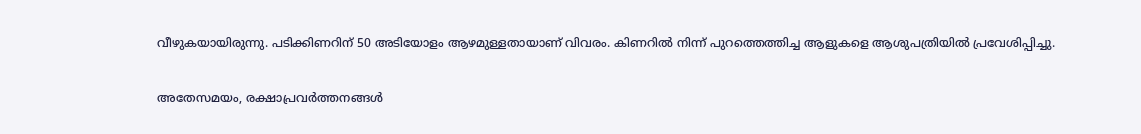വീഴുകയായിരുന്നു. പടിക്കിണറിന് 50 അടിയോളം ആഴമുള്ളതായാണ് വിവരം. കിണറില്‍ നിന്ന് പുറത്തെത്തിച്ച ആളുകളെ ആശുപത്രിയില്‍ പ്രവേശിപ്പിച്ചു.

അതേസമയം, രക്ഷാപ്രവര്‍ത്തനങ്ങള്‍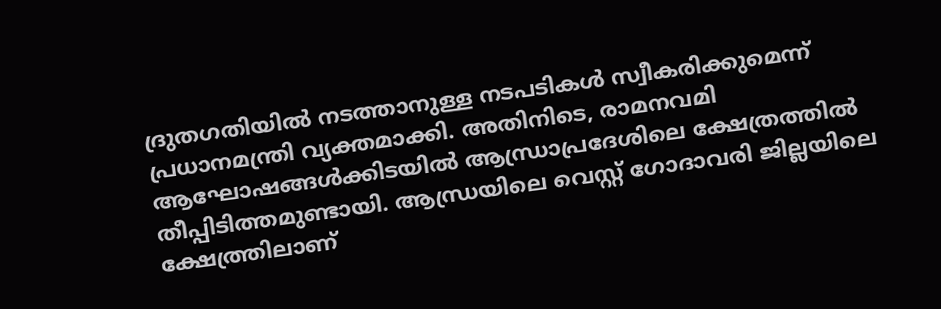ദ്രുതഗതിയില്‍ നടത്താനുള്ള നടപടികള്‍ സ്വീകരിക്കുമെന്ന് പ്രധാനമന്ത്രി വ്യക്തമാക്കി. അതിനിടെ, രാമനവമി ആഘോഷങ്ങള്‍ക്കിടയില്‍ ആന്ധ്രാപ്രദേശിലെ ക്ഷേത്രത്തില്‍ തീപ്പിടിത്തമുണ്ടായി. ആന്ധ്രയിലെ വെസ്റ്റ് ഗോദാവരി ജില്ലയിലെ ക്ഷേത്ത്രിലാണ്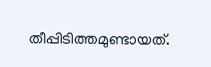തീപ്പിടിത്തമുണ്ടായത്.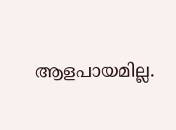ആളപായമില്ല.